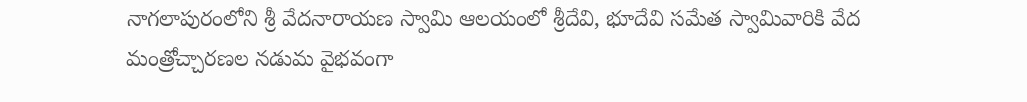నాగలాపురంలోని శ్రీ వేదనారాయణ స్వామి ఆలయంలో శ్రీదేవి, భూదేవి సమేత స్వామివారికి వేద మంత్రోచ్చారణల నడుమ వైభవంగా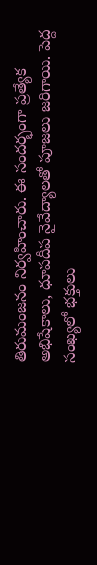తిరుమంజనం నిర్వహించారు. ఈ సందర్భంగా ప్రత్యేక అభిషేకాలు, ధూపదీప నైవేద్యాలతో పూజలు జరిగాయి. పెద్ద సంఖ్యలో భక్తులు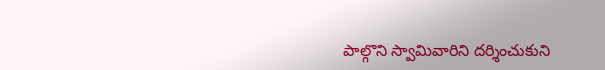పాల్గొని స్వామివారిని దర్శించుకుని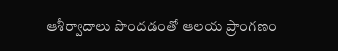ఆశీర్వాదాలు పొందడంతో ఆలయ ప్రాంగణం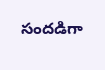సందడిగా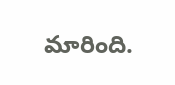మారింది.